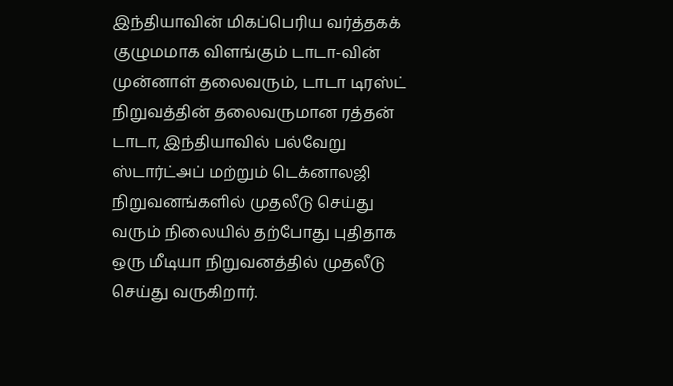இந்தியாவின் மிகப்பெரிய வர்த்தகக் குழுமமாக விளங்கும் டாடா-வின் முன்னாள் தலைவரும், டாடா டிரஸ்ட் நிறுவத்தின் தலைவருமான ரத்தன் டாடா, இந்தியாவில் பல்வேறு ஸ்டார்ட்அப் மற்றும் டெக்னாலஜி நிறுவனங்களில் முதலீடு செய்து வரும் நிலையில் தற்போது புதிதாக ஒரு மீடியா நிறுவனத்தில் முதலீடு செய்து வருகிறார்.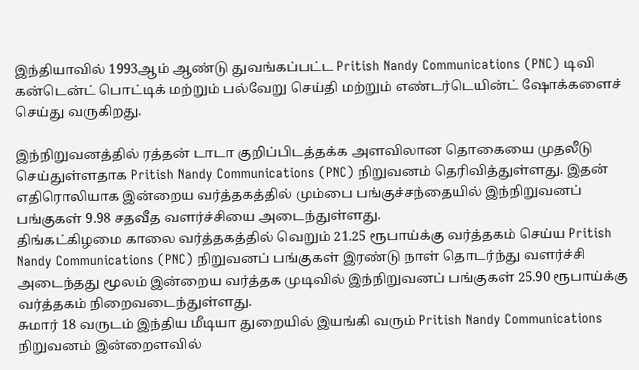இந்தியாவில் 1993ஆம் ஆண்டு துவங்கப்பட்ட Pritish Nandy Communications (PNC) டிவி கன்டென்ட் பொட்டிக் மற்றும் பல்வேறு செய்தி மற்றும் எண்டர்டெயின்ட் ஷோக்களைச் செய்து வருகிறது.

இந்நிறுவனத்தில் ரத்தன் டாடா குறிப்பிடத்தக்க அளவிலான தொகையை முதலீடு செய்துள்ளதாக Pritish Nandy Communications (PNC) நிறுவனம் தெரிவித்துள்ளது. இதன் எதிரொலியாக இன்றைய வர்த்தகத்தில் மும்பை பங்குச்சந்தையில் இந்நிறுவனப் பங்குகள் 9.98 சதவீத வளர்ச்சியை அடைந்துள்ளது.
திங்கட்கிழமை காலை வர்த்தகத்தில் வெறும் 21.25 ரூபாய்க்கு வர்த்தகம் செய்ய Pritish Nandy Communications (PNC) நிறுவனப் பங்குகள் இரண்டு நாள் தொடர்ந்து வளர்ச்சி அடைந்தது மூலம் இன்றைய வர்த்தக முடிவில் இந்நிறுவனப் பங்குகள் 25.90 ரூபாய்க்கு வர்த்தகம் நிறைவடைந்துள்ளது.
சுமார் 18 வருடம் இந்திய மீடியா துறையில் இயங்கி வரும் Pritish Nandy Communications நிறுவனம் இன்றைளவில்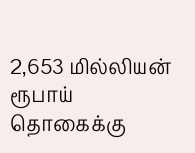2,653 மில்லியன் ரூபாய் தொகைக்கு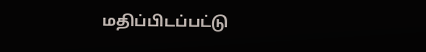மதிப்பிடப்பட்டு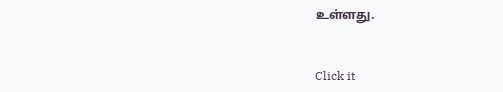உள்ளது.


Click it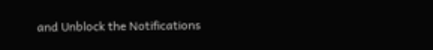and Unblock the Notifications